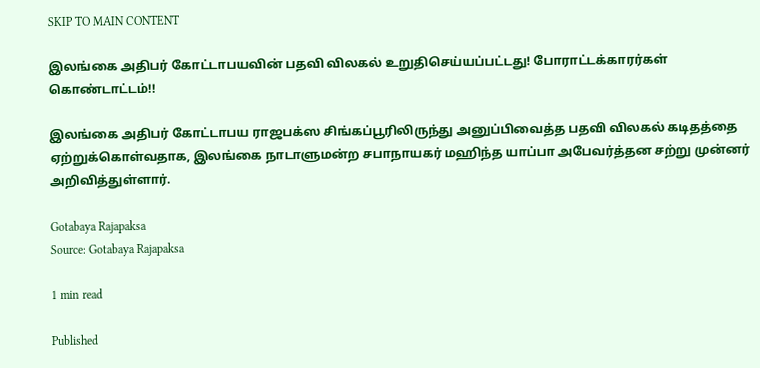SKIP TO MAIN CONTENT

இலங்கை அதிபர் கோட்டாபயவின் பதவி விலகல் உறுதிசெய்யப்பட்டது! போராட்டக்காரர்கள் கொண்டாட்டம்!!

இலங்கை அதிபர் கோட்டாபய ராஜபக்ஸ சிங்கப்பூரிலிருந்து அனுப்பிவைத்த பதவி விலகல் கடிதத்தை ஏற்றுக்கொள்வதாக, இலங்கை நாடாளுமன்ற சபாநாயகர் மஹிந்த யாப்பா அபேவர்த்தன சற்று முன்னர் அறிவித்துள்ளார்.

Gotabaya Rajapaksa
Source: Gotabaya Rajapaksa

1 min read

Published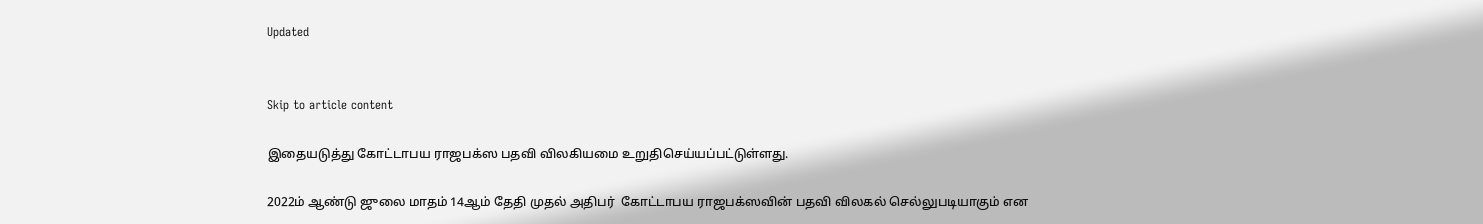Updated


Skip to article content

இதையடுத்து கோட்டாபய ராஜபக்ஸ பதவி விலகியமை உறுதிசெய்யப்பட்டுள்ளது.

2022ம் ஆண்டு ஜுலை மாதம் 14ஆம் தேதி முதல் அதிபர்  கோட்டாபய ராஜபக்ஸவின் பதவி விலகல் செல்லுபடியாகும் என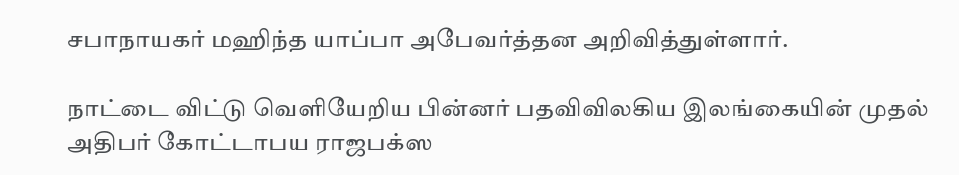சபாநாயகர் மஹிந்த யாப்பா அபேவர்த்தன அறிவித்துள்ளார்.

நாட்டை விட்டு வெளியேறிய பின்னர் பதவிவிலகிய இலங்கையின் முதல் அதிபர் கோட்டாபய ராஜபக்ஸ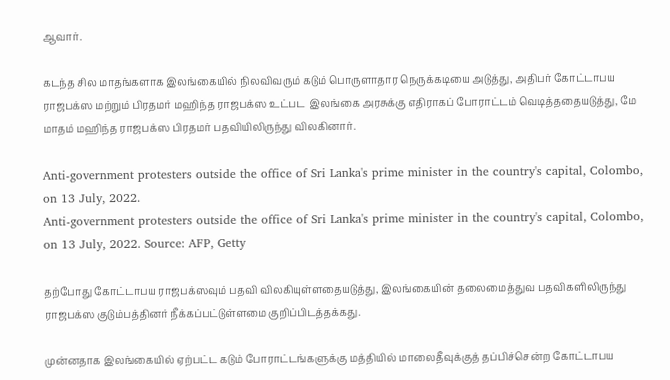ஆவார்.

கடந்த சில மாதங்களாக இலங்கையில் நிலவிவரும் கடும் பொருளாதார நெருக்கடியை அடுத்து, அதிபர் கோட்டாபய ராஜபக்ஸ மற்றும் பிரதமர் மஹிந்த ராஜபக்ஸ உட்பட  இலங்கை அரசுக்கு எதிராகப் போராட்டம் வெடித்ததையடுத்து, மே மாதம் மஹிந்த ராஜபக்ஸ பிரதமர் பதவியிலிருந்து விலகினார்.

Anti-government protesters outside the office of Sri Lanka's prime minister in the country's capital, Colombo, on 13 July, 2022.
Anti-government protesters outside the office of Sri Lanka's prime minister in the country's capital, Colombo, on 13 July, 2022. Source: AFP, Getty

தற்போது கோட்டாபய ராஜபக்ஸவும் பதவி விலகியுள்ளதையடுத்து, இலங்கையின் தலைமைத்துவ பதவிகளிலிருந்து ராஜபக்ஸ குடும்பத்தினர் நீக்கப்பட்டுள்ளமை குறிப்பிடத்தக்கது.

முன்னதாக இலங்கையில் ஏற்பட்ட கடும் போராட்டங்களுக்கு மத்தியில் மாலைதீவுக்குத் தப்பிச்சென்ற கோட்டாபய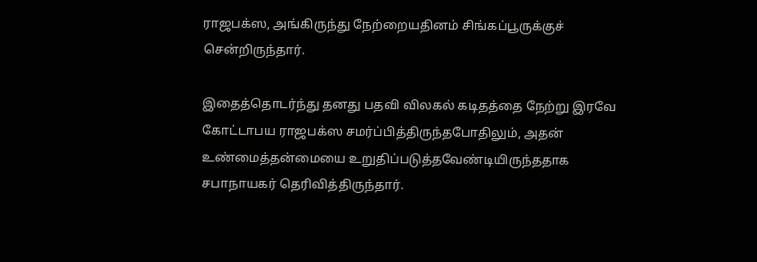ராஜபக்ஸ, அங்கிருந்து நேற்றையதினம் சிங்கப்பூருக்குச் சென்றிருந்தார்.

இதைத்தொடர்ந்து தனது பதவி விலகல் கடிதத்தை நேற்று இரவே கோட்டாபய ராஜபக்ஸ சமர்ப்பித்திருந்தபோதிலும், அதன் உண்மைத்தன்மையை உறுதிப்படுத்தவேண்டியிருந்ததாக சபாநாயகர் தெரிவித்திருந்தார்.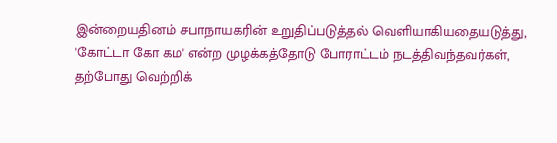இன்றையதினம் சபாநாயகரின் உறுதிப்படுத்தல் வெளியாகியதையடுத்து, 'கோட்டா கோ கம' என்ற முழக்கத்தோடு போராட்டம் நடத்திவந்தவர்கள், தற்போது வெற்றிக்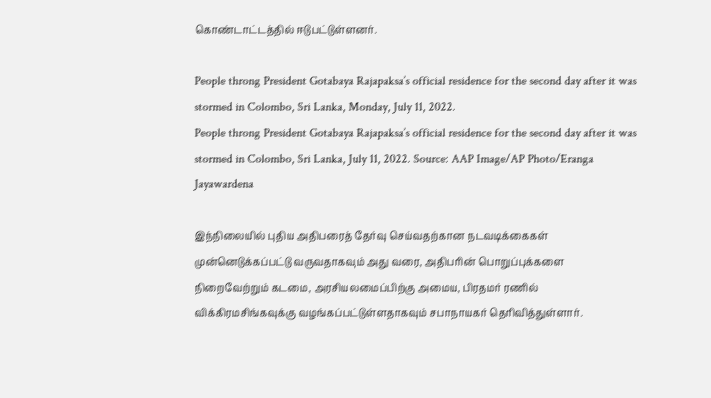கொண்டாட்டத்தில் ஈடுபட்டுள்ளனர்.

People throng President Gotabaya Rajapaksa’s official residence for the second day after it was stormed in Colombo, Sri Lanka, Monday, July 11, 2022.
People throng President Gotabaya Rajapaksa’s official residence for the second day after it was stormed in Colombo, Sri Lanka, July 11, 2022. Source: AAP Image/AP Photo/Eranga Jayawardena

இந்நிலையில் புதிய அதிபரைத் தேர்வு செய்வதற்கான நடவடிக்கைகள் முன்னெடுக்கப்பட்டு வருவதாகவும் அது வரை, அதிபரின் பொறுப்புக்களை நிறைவேற்றும் கடமை, அரசியலமைப்பிற்கு அமைய, பிரதமர் ரணில் விக்கிரமசிங்கவுக்கு வழங்கப்பட்டுள்ளதாகவும் சபாநாயகர் தெரிவித்துள்ளார்.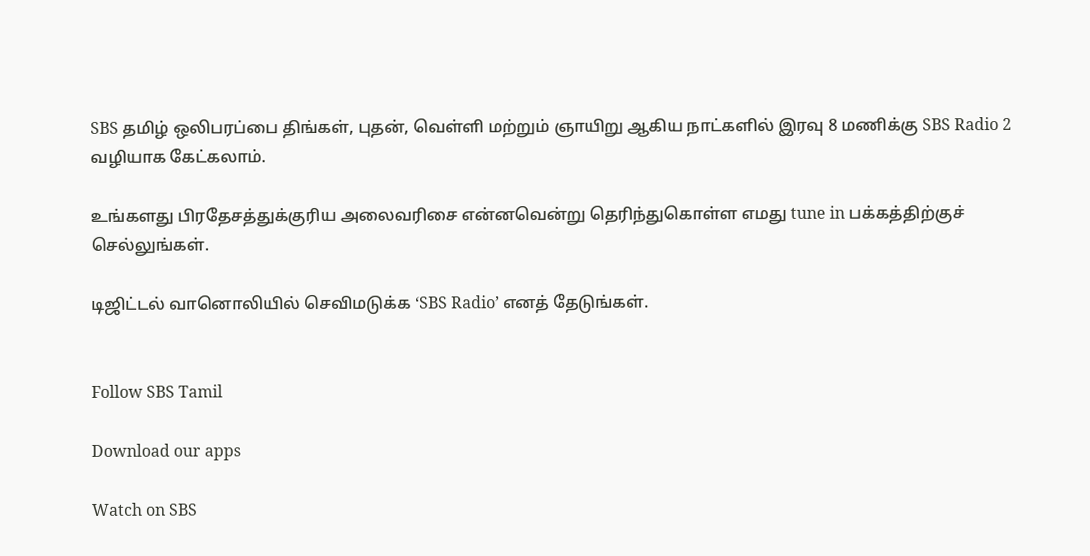SBS தமிழ் ஒலிபரப்பை திங்கள், புதன், வெள்ளி மற்றும் ஞாயிறு ஆகிய நாட்களில் இரவு 8 மணிக்கு SBS Radio 2 வழியாக கேட்கலாம்.

உங்களது பிரதேசத்துக்குரிய அலைவரிசை என்னவென்று தெரிந்துகொள்ள எமது tune in பக்கத்திற்குச் செல்லுங்கள்.

டிஜிட்டல் வானொலியில் செவிமடுக்க ‘SBS Radio’ எனத் தேடுங்கள்.


Follow SBS Tamil

Download our apps

Watch on SBS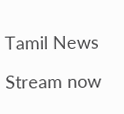Tamil News

Stream now